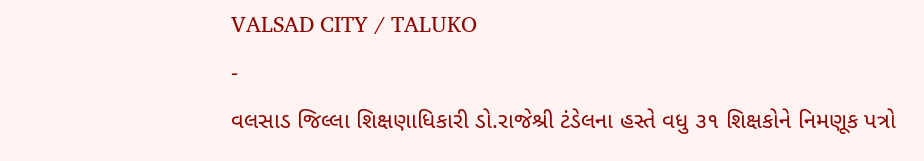VALSAD CITY / TALUKO
-
વલસાડ જિલ્લા શિક્ષણાધિકારી ડો.રાજેશ્રી ટંડેલના હસ્તે વધુ ૩૧ શિક્ષકોને નિમણૂક પત્રો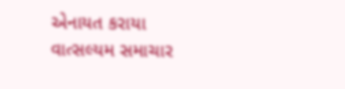એનાયત કરાયા
વાત્સલ્યમ સમાચાર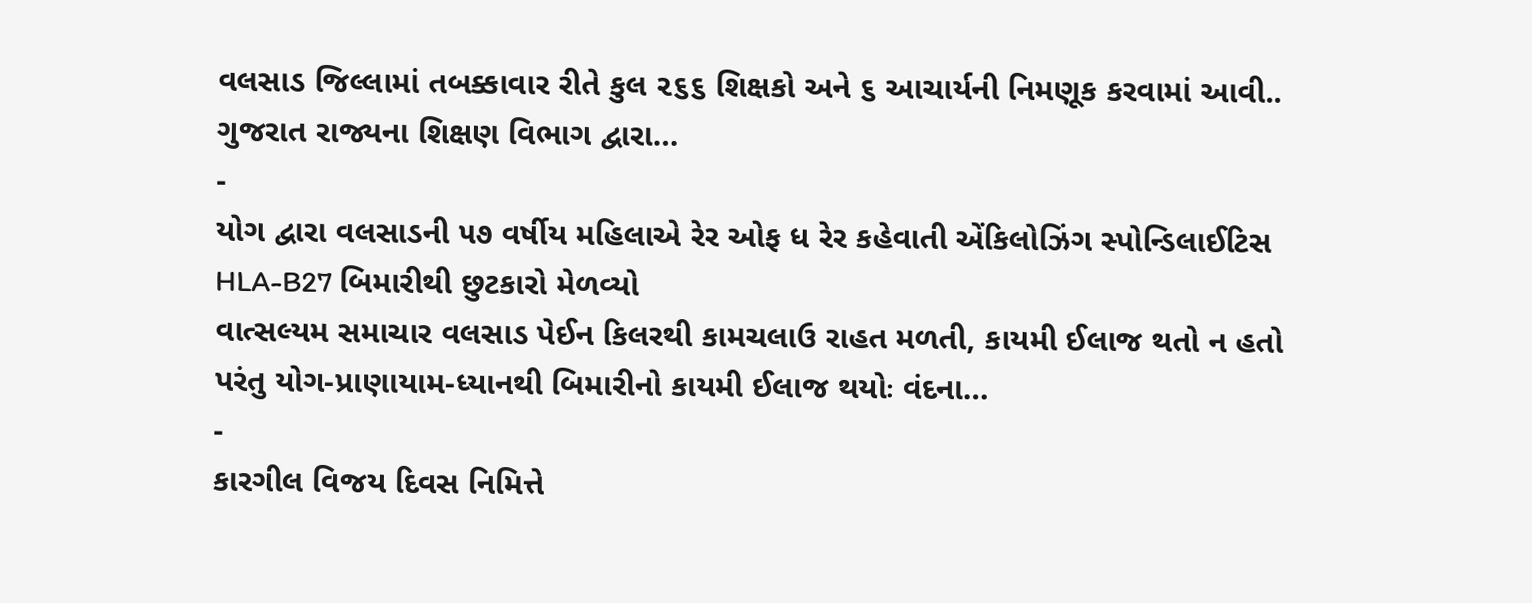વલસાડ જિલ્લામાં તબક્કાવાર રીતે કુલ ૨૬૬ શિક્ષકો અને ૬ આચાર્યની નિમણૂક કરવામાં આવી.. ગુજરાત રાજ્યના શિક્ષણ વિભાગ દ્વારા…
-
યોગ દ્વારા વલસાડની ૫૭ વર્ષીય મહિલાએ રેર ઓફ ધ રેર કહેવાતી એંકિલોઝિંગ સ્પોન્ડિલાઈટિસ HLA-B27 બિમારીથી છુટકારો મેળવ્યો
વાત્સલ્યમ સમાચાર વલસાડ પેઈન કિલરથી કામચલાઉ રાહત મળતી, કાયમી ઈલાજ થતો ન હતો પરંતુ યોગ-પ્રાણાયામ-ધ્યાનથી બિમારીનો કાયમી ઈલાજ થયોઃ વંદના…
-
કારગીલ વિજય દિવસ નિમિત્તે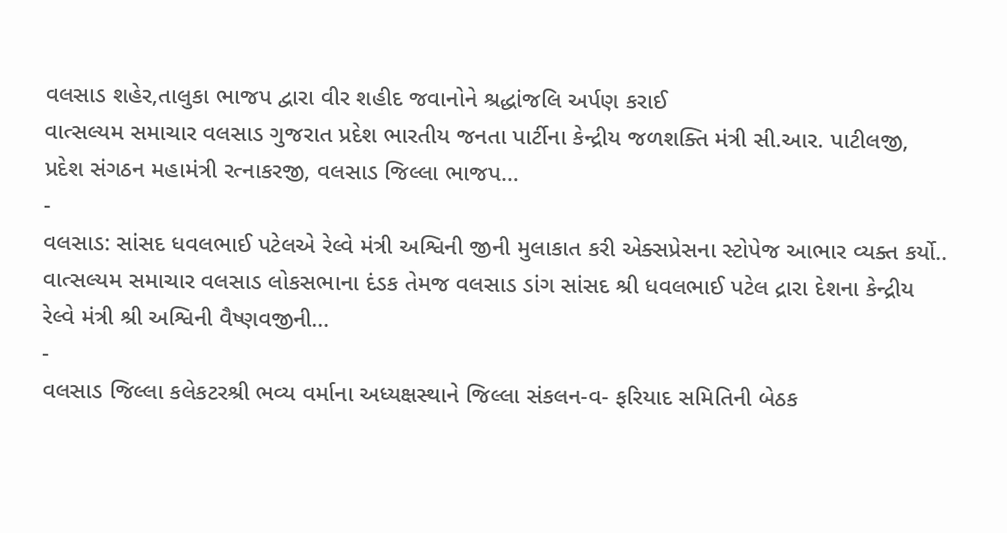વલસાડ શહેર,તાલુકા ભાજપ દ્વારા વીર શહીદ જવાનોને શ્રદ્ધાંજલિ અર્પણ કરાઈ
વાત્સલ્યમ સમાચાર વલસાડ ગુજરાત પ્રદેશ ભારતીય જનતા પાર્ટીના કેન્દ્રીય જળશક્તિ મંત્રી સી.આર. પાટીલજી, પ્રદેશ સંગઠન મહામંત્રી રત્નાકરજી, વલસાડ જિલ્લા ભાજપ…
-
વલસાડ: સાંસદ ધવલભાઈ પટેલએ રેલ્વે મંત્રી અશ્વિની જીની મુલાકાત કરી એક્સપ્રેસના સ્ટોપેજ આભાર વ્યક્ત કર્યો..
વાત્સલ્યમ સમાચાર વલસાડ લોકસભાના દંડક તેમજ વલસાડ ડાંગ સાંસદ શ્રી ધવલભાઈ પટેલ દ્રારા દેશના કેન્દ્રીય રેલ્વે મંત્રી શ્રી અશ્વિની વૈષ્ણવજીની…
-
વલસાડ જિલ્લા કલેકટરશ્રી ભવ્ય વર્માના અધ્યક્ષસ્થાને જિલ્લા સંકલન-વ- ફરિયાદ સમિતિની બેઠક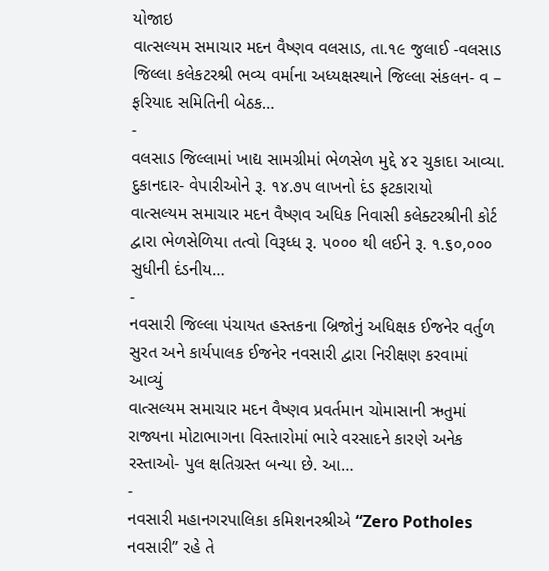યોજાઇ
વાત્સલ્યમ સમાચાર મદન વૈષ્ણવ વલસાડ, તા.૧૯ જુલાઈ -વલસાડ જિલ્લા કલેકટરશ્રી ભવ્ય વર્માના અધ્યક્ષસ્થાને જિલ્લા સંકલન- વ – ફરિયાદ સમિતિની બેઠક…
-
વલસાડ જિલ્લામાં ખાદ્ય સામગ્રીમાં ભેળસેળ મુદ્દે ૪૨ ચુકાદા આવ્યા. દુકાનદાર- વેપારીઓને રૂ. ૧૪.૭૫ લાખનો દંડ ફટકારાયો
વાત્સલ્યમ સમાચાર મદન વૈષ્ણવ અધિક નિવાસી કલેક્ટરશ્રીની કોર્ટ દ્વારા ભેળસેળિયા તત્વો વિરૂધ્ધ રૂ. ૫૦૦૦ થી લઈને રૂ. ૧.૬૦,૦૦૦ સુધીની દંડનીય…
-
નવસારી જિલ્લા પંચાયત હસ્તકના બ્રિજોનું અધિક્ષક ઈજનેર વર્તુળ સુરત અને કાર્યપાલક ઈજનેર નવસારી દ્વારા નિરીક્ષણ કરવામાં આવ્યું
વાત્સલ્યમ સમાચાર મદન વૈષ્ણવ પ્રવર્તમાન ચોમાસાની ઋતુમાં રાજ્યના મોટાભાગના વિસ્તારોમાં ભારે વરસાદને કારણે અનેક રસ્તાઓ- પુલ ક્ષતિગ્રસ્ત બન્યા છે. આ…
-
નવસારી મહાનગરપાલિકા કમિશનરશ્રીએ “Zero Potholes નવસારી” રહે તે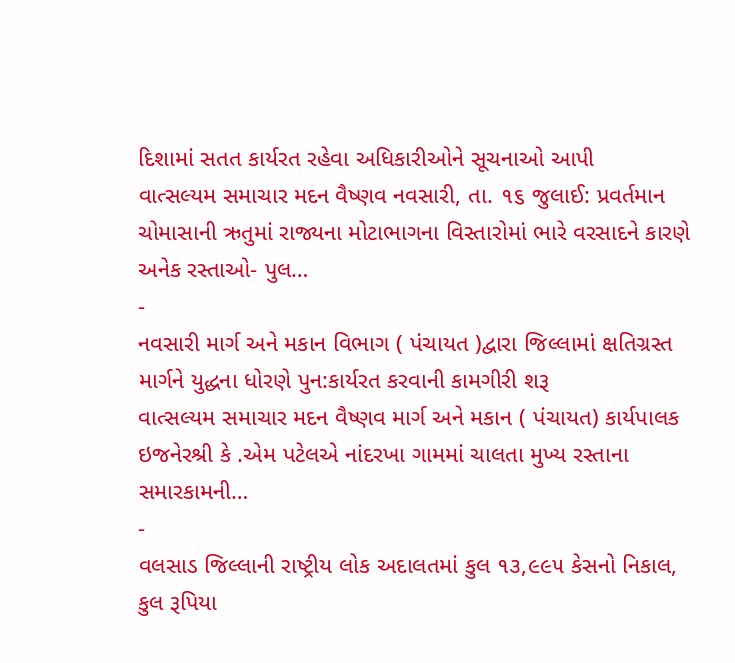દિશામાં સતત કાર્યરત રહેવા અધિકારીઓને સૂચનાઓ આપી
વાત્સલ્યમ સમાચાર મદન વૈષ્ણવ નવસારી, તા. ૧૬ જુલાઈ: પ્રવર્તમાન ચોમાસાની ઋતુમાં રાજ્યના મોટાભાગના વિસ્તારોમાં ભારે વરસાદને કારણે અનેક રસ્તાઓ- પુલ…
-
નવસારી માર્ગ અને મકાન વિભાગ ( પંચાયત )દ્વારા જિલ્લામાં ક્ષતિગ્રસ્ત માર્ગને યુદ્ધના ધોરણે પુન:કાર્યરત કરવાની કામગીરી શરૂ
વાત્સલ્યમ સમાચાર મદન વૈષ્ણવ માર્ગ અને મકાન ( પંચાયત) કાર્યપાલક ઇજનેરશ્રી કે .એમ પટેલએ નાંદરખા ગામમાં ચાલતા મુખ્ય રસ્તાના સમારકામની…
-
વલસાડ જિલ્લાની રાષ્ટ્રીય લોક અદાલતમાં કુલ ૧૩,૯૯૫ કેસનો નિકાલ, કુલ રૂપિયા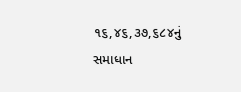૧૬,૪૬,૩૭,૬૮૪નું સમાધાન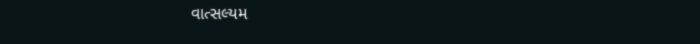વાત્સલ્યમ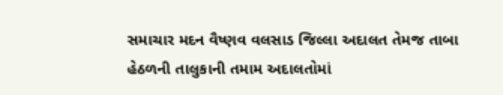સમાચાર મદન વૈષ્ણવ વલસાડ જિલ્લા અદાલત તેમજ તાબા હેઠળની તાલુકાની તમામ અદાલતોમાં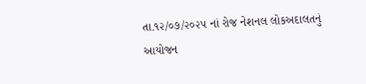તા.૧૨/૦૭/૨૦૨૫ નાં રોજ નેશનલ લોકઅદાલતનું આયોજન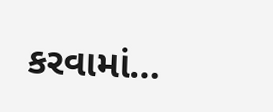કરવામાં…